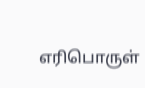எரிபொருள்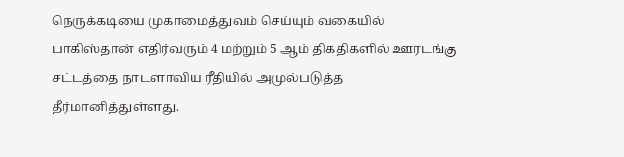நெருக்கடியை முகாமைத்துவம் செய்யும் வகையில் பாகிஸ்தான் எதிர்வரும் 4 மற்றும் 5 ஆம் திகதிகளில் ஊரடங்கு சட்டத்தை நாடளாவிய ரீதியில் அமுல்படுத்த தீர்மானித்துள்ளது.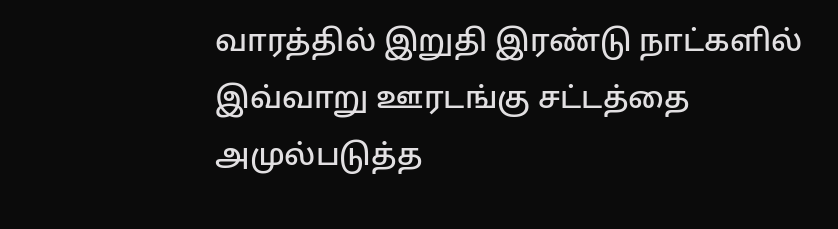வாரத்தில் இறுதி இரண்டு நாட்களில் இவ்வாறு ஊரடங்கு சட்டத்தை அமுல்படுத்த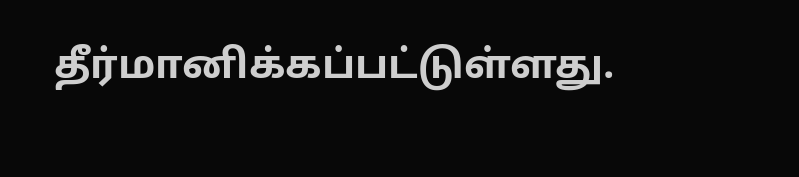தீர்மானிக்கப்பட்டுள்ளது.